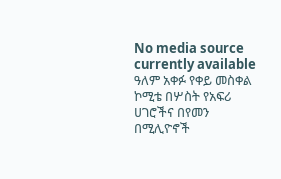No media source currently available
ዓለም አቀፉ የቀይ መስቀል ኮሚቴ በሦስት የአፍሪ ሀገሮችና በየመን በሚሊዮኖች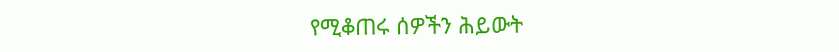የሚቆጠሩ ሰዎችን ሕይውት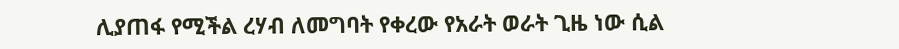ሊያጠፋ የሚችል ረሃብ ለመግባት የቀረው የአራት ወራት ጊዜ ነው ሲል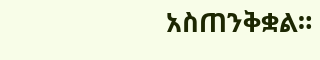አስጠንቅቋል።